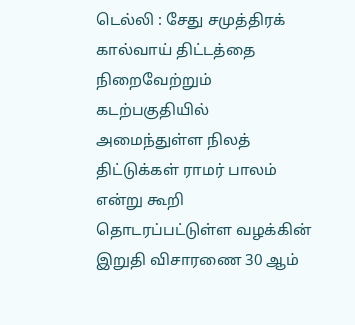டெல்லி : சேது சமுத்திரக் கால்வாய் திட்டத்தை நிறைவேற்றும் கடற்பகுதியில் அமைந்துள்ள நிலத் திட்டுக்கள் ராமர் பாலம் என்று கூறி தொடரப்பட்டுள்ள வழக்கின் இறுதி விசாரணை 30 ஆம்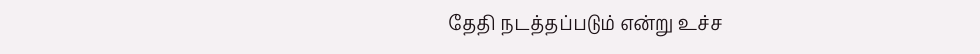தேதி நடத்தப்படும் என்று உச்ச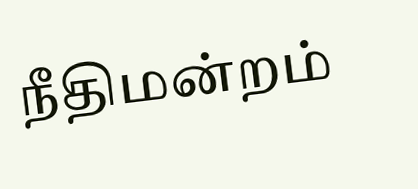நீதிமன்றம்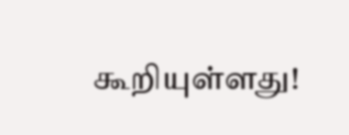கூறியுள்ளது!